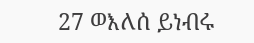27 ወእለሰ ይነብሩ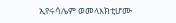ኢየሩሳሌም ወመላእክቲሆሙ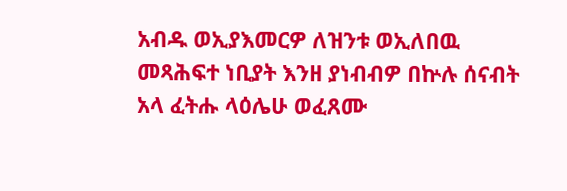አብዱ ወኢያእመርዎ ለዝንቱ ወኢለበዉ መጻሕፍተ ነቢያት እንዘ ያነብብዎ በኵሉ ሰናብት አላ ፈትሑ ላዕሌሁ ወፈጸሙ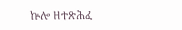ኵሎ ዘተጽሕፈ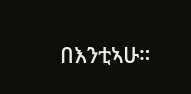በእንቲኣሁ።